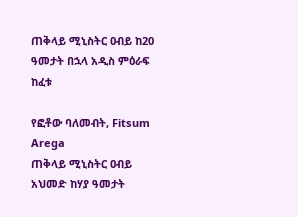ጠቅላይ ሚኒስትር ዐብይ ከ20 ዓመታት በኋላ አዲስ ምዕራፍ ከፈቱ

የፎቶው ባለመብት, Fitsum Arega
ጠቅላይ ሚኒስትር ዐብይ አህመድ ከሃያ ዓመታት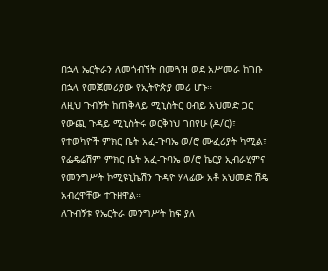በኋላ ኤርትራን ለመጎብኘት በመጓዝ ወደ አሥመራ ከገቡ በኋላ የመጀመሪያው የኢትዮጵያ መሪ ሆኑ።
ለዚህ ጉብኝት ከጠቅላይ ሚኒስትር ዐብይ አህመድ ጋር የውጪ ጉዳይ ሚኒስትሩ ወርቅነህ ገበየሁ (ዶ/ር)፣ የተወካዮች ምክር ቤት አፈ-ጉባኤ ወ/ሮ ሙፈሪያት ካሚል፣ የፌዴሬሽም ምክር ቤት አፈ-ጉባኤ ወ/ሮ ኬርያ ኢብራሂምና የመንግሥት ኮሚዩኒኬሽን ጉዳዮ ሃላፊው አቶ አህመድ ሽዴ አብረዋቸው ተጉዘዋል።
ለጉብኝቱ የኤርትራ መንግሥት ከፍ ያለ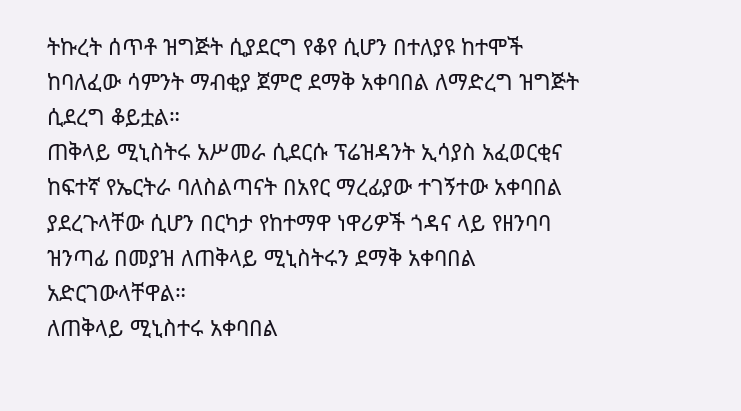ትኩረት ሰጥቶ ዝግጅት ሲያደርግ የቆየ ሲሆን በተለያዩ ከተሞች ከባለፈው ሳምንት ማብቂያ ጀምሮ ደማቅ አቀባበል ለማድረግ ዝግጅት ሲደረግ ቆይቷል።
ጠቅላይ ሚኒስትሩ አሥመራ ሲደርሱ ፕሬዝዳንት ኢሳያስ አፈወርቂና ከፍተኛ የኤርትራ ባለስልጣናት በአየር ማረፊያው ተገኝተው አቀባበል ያደረጉላቸው ሲሆን በርካታ የከተማዋ ነዋሪዎች ጎዳና ላይ የዘንባባ ዝንጣፊ በመያዝ ለጠቅላይ ሚኒስትሩን ደማቅ አቀባበል አድርገውላቸዋል።
ለጠቅላይ ሚኒስተሩ አቀባበል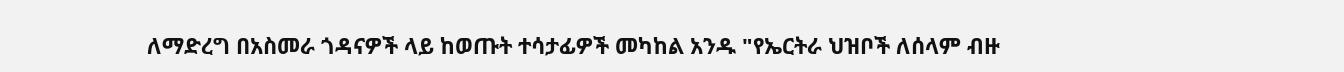ለማድረግ በአስመራ ጎዳናዎች ላይ ከወጡት ተሳታፊዎች መካከል አንዱ "የኤርትራ ህዝቦች ለሰላም ብዙ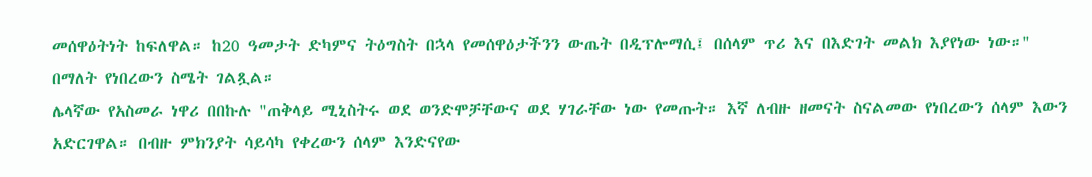መሰዋዕትነት ከፍለዋል። ከ20 ዓመታት ድካምና ትዕግስት በኋላ የመሰዋዕታችንን ውጤት በዲፕሎማሲ፤ በሰላም ጥሪ እና በእድገት መልክ እያየነው ነው።'' በማለት የነበረውን ስሜት ገልጿል።
ሌላኛው የአስመራ ነዋሪ በበኩሉ "ጠቅላይ ሚኒስትሩ ወደ ወንድሞቻቸውና ወደ ሃገራቸው ነው የመጡት። እኛ ለብዙ ዘመናት ስናልመው የነበረውን ሰላም እውን አድርገዋል። በብዙ ምክንያት ሳይሳካ የቀረውን ሰላም እንድናየው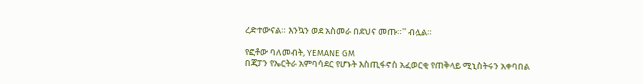ረድተውናል። እንኳን ወደ አስመራ በደህና መጡ።'' ብሏል።

የፎቶው ባለመብት, YEMANE GM
በጃፓን የኤርትራ አምባሳደር የሆኑት እስጢፋኖስ አፈወርቂ የጠቅላይ ሚኒስትሩን አቀባበል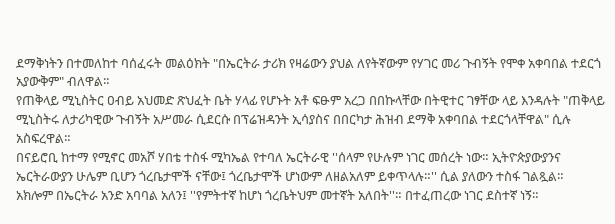ደማቅነትን በተመለከተ ባሰፈሩት መልዕክት "በኤርትራ ታሪክ የዛሬውን ያህል ለየትኛውም የሃገር መሪ ጉብኝት የሞቀ አቀባበል ተደርጎ አያውቅም" ብለዋል።
የጠቅላይ ሚኒስትር ዐብይ አህመድ ጽህፈት ቤት ሃላፊ የሆኑት አቶ ፍፁም አረጋ በበኩላቸው በትዊተር ገፃቸው ላይ እንዳሉት "ጠቅላይ ሚኒስትሩ ለታሪካዊው ጉብኝት አሥመራ ሲደርሱ በፕሬዝዳንት ኢሳያስና በበርካታ ሕዝብ ደማቅ አቀባበል ተደርጎላቸዋል" ሲሉ አስፍረዋል።
በናይሮቢ ከተማ የሚኖር መአሾ ሃበቴ ተስፋ ሚካኤል የተባለ ኤርትራዊ ''ሰላም የሁሉም ነገር መሰረት ነው። ኢትዮጵያውያንና ኤርትራውያን ሁሌም ቢሆን ጎረቤታሞች ናቸው፤ ጎረቤታሞች ሆነውም ለዘልአለም ይቀጥላሉ።'' ሲል ያለውን ተስፋ ገልጿል።
አክሎም በኤርትራ አንድ አባባል አለን፤ ''የምትተኛ ከሆነ ጎረቤትህም መተኛት አለበት''። በተፈጠረው ነገር ደስተኛ ነኝ።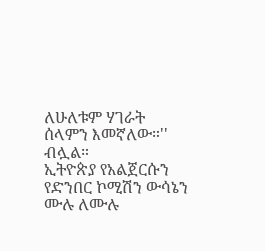ለሁለቱም ሃገራት ሰላምን እመኛለው።'' ብሏል።
ኢትዮጵያ የአልጀርሱን የድንበር ኮሚሽን ውሳኔን ሙሉ ለሙሉ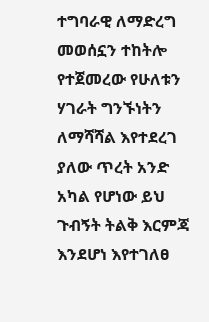ተግባራዊ ለማድረግ መወሰኗን ተከትሎ የተጀመረው የሁለቱን ሃገራት ግንኙነትን ለማሻሻል እየተደረገ ያለው ጥረት አንድ አካል የሆነው ይህ ጉብኝት ትልቅ እርምጃ እንደሆነ እየተገለፀ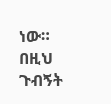ነው።
በዚህ ጉብኝት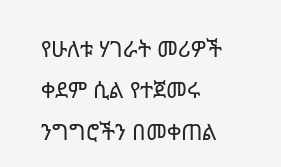የሁለቱ ሃገራት መሪዎች ቀደም ሲል የተጀመሩ ንግግሮችን በመቀጠል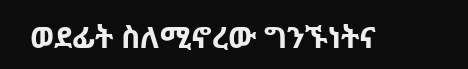ወደፊት ስለሚኖረው ግንኙነትና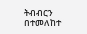ትብብርን በተመለከተ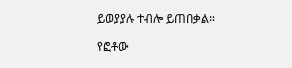ይወያያሉ ተብሎ ይጠበቃል።

የፎቶው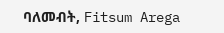ባለመብት, Fitsum Arega